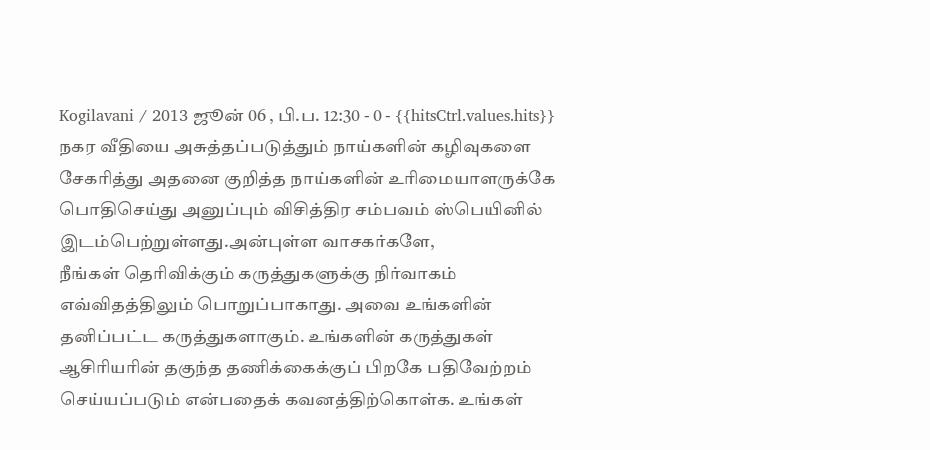Kogilavani / 2013 ஜூன் 06 , பி.ப. 12:30 - 0 - {{hitsCtrl.values.hits}}
நகர வீதியை அசுத்தப்படுத்தும் நாய்களின் கழிவுகளை சேகரித்து அதனை குறித்த நாய்களின் உரிமையாளருக்கே பொதிசெய்து அனுப்பும் விசித்திர சம்பவம் ஸ்பெயினில் இடம்பெற்றுள்ளது.அன்புள்ள வாசகர்களே,
நீங்கள் தெரிவிக்கும் கருத்துகளுக்கு நிர்வாகம் எவ்விதத்திலும் பொறுப்பாகாது. அவை உங்களின் தனிப்பட்ட கருத்துகளாகும். உங்களின் கருத்துகள் ஆசிரியரின் தகுந்த தணிக்கைக்குப் பிறகே பதிவேற்றம் செய்யப்படும் என்பதைக் கவனத்திற்கொள்க. உங்கள்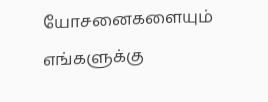யோசனைகளையும் எங்களுக்கு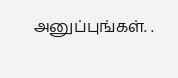அனுப்புங்கள். .